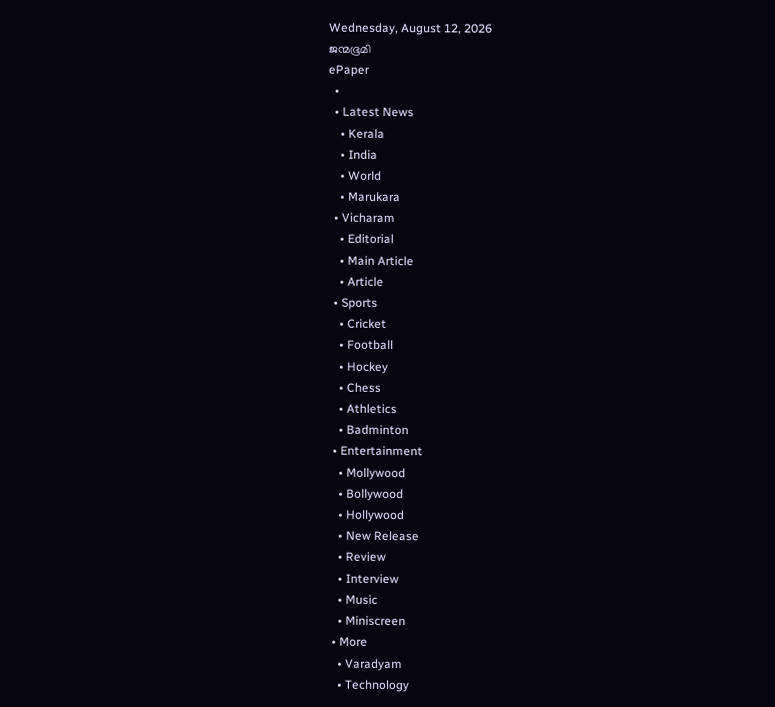Wednesday, August 12, 2026
ജന്മഭൂമി
ePaper
  •
  • Latest News
    • Kerala
    • India
    • World
    • Marukara
  • Vicharam
    • Editorial
    • Main Article
    • Article
  • Sports
    • Cricket
    • Football
    • Hockey
    • Chess
    • Athletics
    • Badminton
  • Entertainment
    • Mollywood
    • Bollywood
    • Hollywood
    • New Release
    • Review
    • Interview
    • Music
    • Miniscreen
  • More
    • Varadyam
    • Technology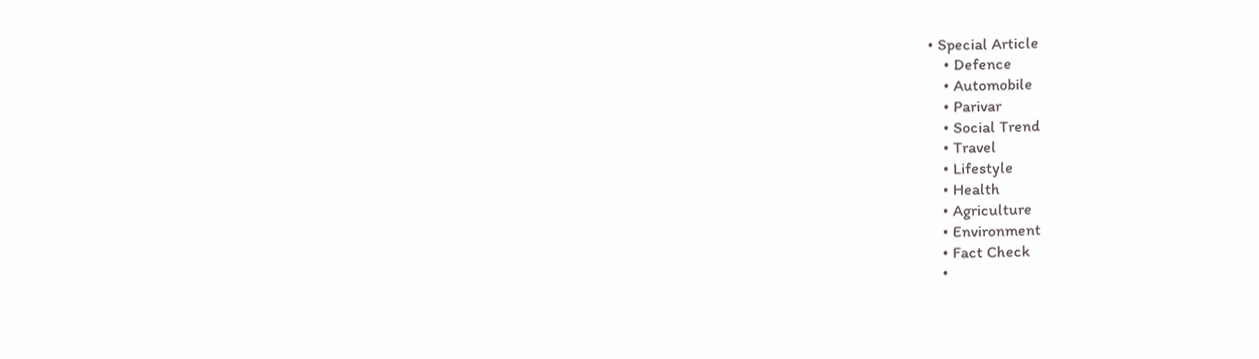• Special Article
    • Defence
    • Automobile
    • Parivar
    • Social Trend
    • Travel
    • Lifestyle
    • Health
    • Agriculture
    • Environment
    • Fact Check
    •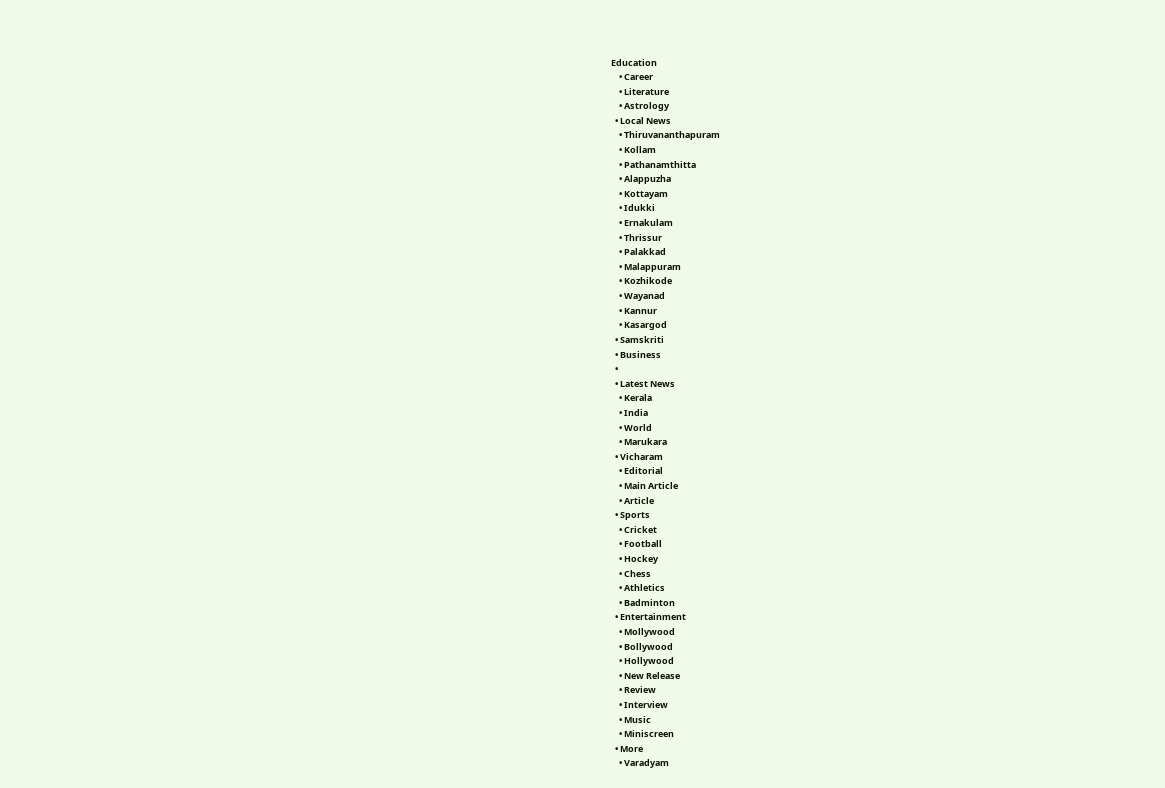Education
    • Career
    • Literature
    • Astrology
  • Local News
    • Thiruvananthapuram
    • Kollam
    • Pathanamthitta
    • Alappuzha
    • Kottayam
    • Idukki
    • Ernakulam
    • Thrissur
    • Palakkad
    • Malappuram
    • Kozhikode
    • Wayanad
    • Kannur
    • Kasargod
  • Samskriti
  • Business
  •
  • Latest News
    • Kerala
    • India
    • World
    • Marukara
  • Vicharam
    • Editorial
    • Main Article
    • Article
  • Sports
    • Cricket
    • Football
    • Hockey
    • Chess
    • Athletics
    • Badminton
  • Entertainment
    • Mollywood
    • Bollywood
    • Hollywood
    • New Release
    • Review
    • Interview
    • Music
    • Miniscreen
  • More
    • Varadyam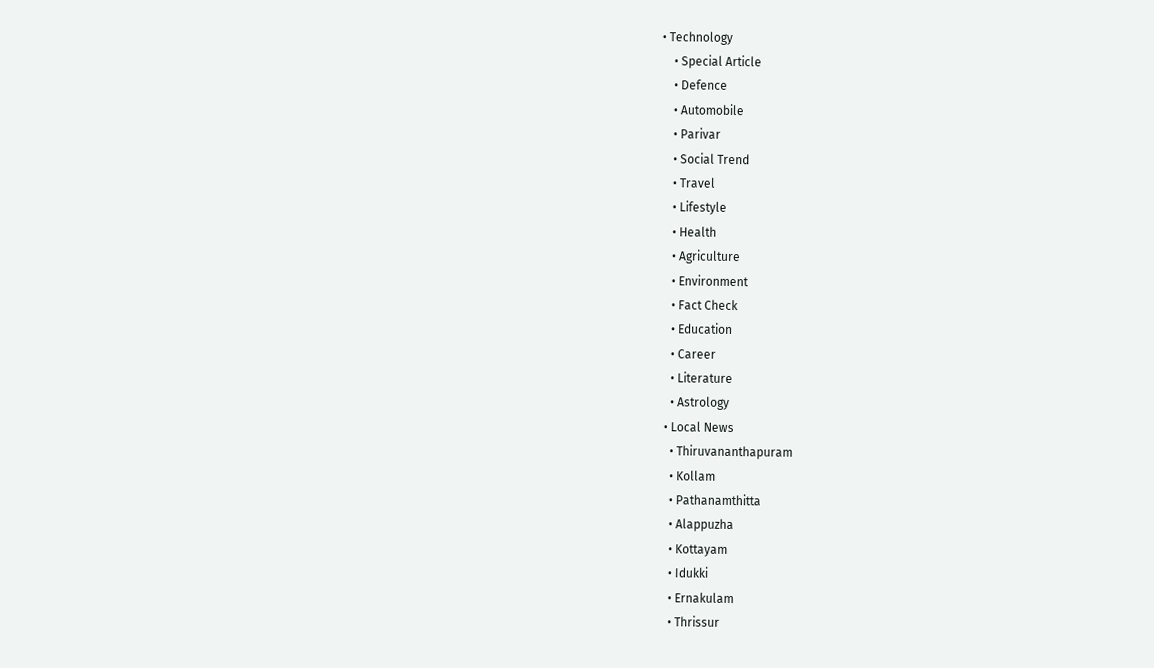• Technology
    • Special Article
    • Defence
    • Automobile
    • Parivar
    • Social Trend
    • Travel
    • Lifestyle
    • Health
    • Agriculture
    • Environment
    • Fact Check
    • Education
    • Career
    • Literature
    • Astrology
  • Local News
    • Thiruvananthapuram
    • Kollam
    • Pathanamthitta
    • Alappuzha
    • Kottayam
    • Idukki
    • Ernakulam
    • Thrissur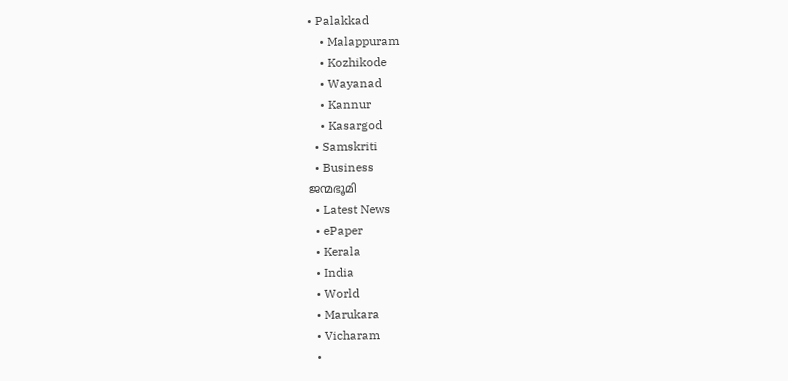• Palakkad
    • Malappuram
    • Kozhikode
    • Wayanad
    • Kannur
    • Kasargod
  • Samskriti
  • Business
ജന്മഭൂമി
  • Latest News
  • ePaper
  • Kerala
  • India
  • World
  • Marukara
  • Vicharam
  •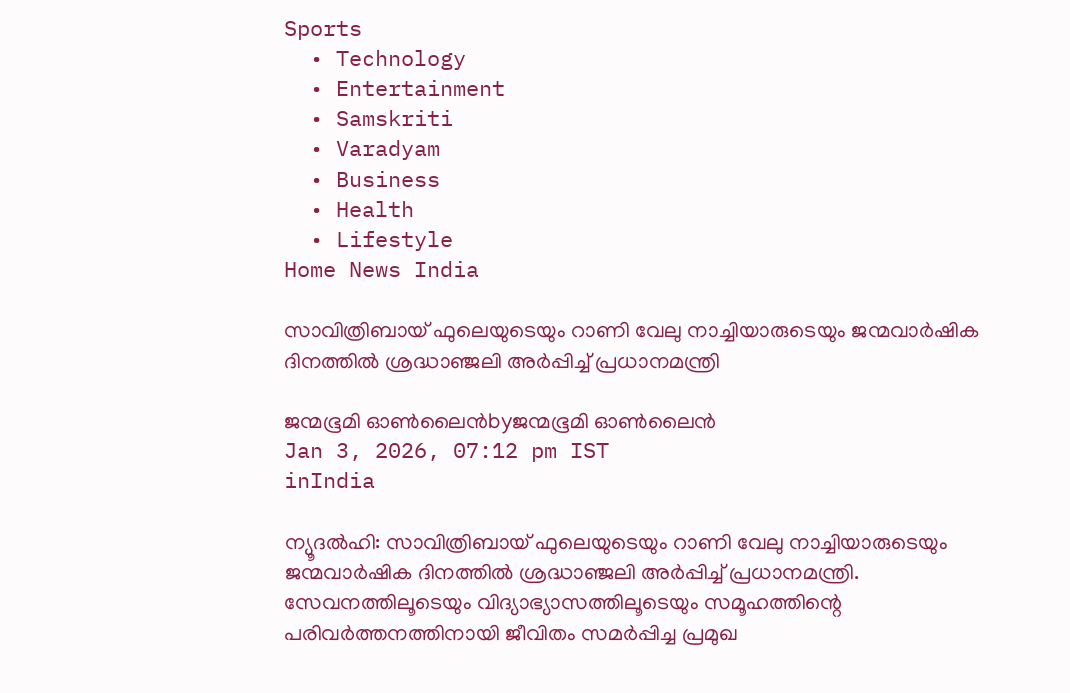Sports
  • Technology
  • Entertainment
  • Samskriti
  • Varadyam
  • Business
  • Health
  • Lifestyle
Home News India

സാവിത്രിബായ് ഫുലെയുടെയും റാണി വേലു നാച്ചിയാരുടെയും ജന്മവാര്‍ഷിക ദിനത്തില്‍ ശ്രദ്ധാഞ്ജലി അര്‍പ്പിച്ച് പ്രധാനമന്ത്രി

ജന്മഭൂമി ഓണ്‍ലൈന്‍byജന്മഭൂമി ഓണ്‍ലൈന്‍
Jan 3, 2026, 07:12 pm IST
inIndia

ന്യൂദല്‍ഹി: സാവിത്രിബായ് ഫുലെയുടെയും റാണി വേലു നാച്ചിയാരുടെയും ജന്മവാര്‍ഷിക ദിനത്തില്‍ ശ്രദ്ധാഞ്ജലി അര്‍പ്പിച്ച് പ്രധാനമന്ത്രി. സേവനത്തിലൂടെയും വിദ്യാഭ്യാസത്തിലൂടെയും സമൂഹത്തിന്റെ പരിവർത്തനത്തിനായി ജീവിതം സമർപ്പിച്ച പ്രമുഖ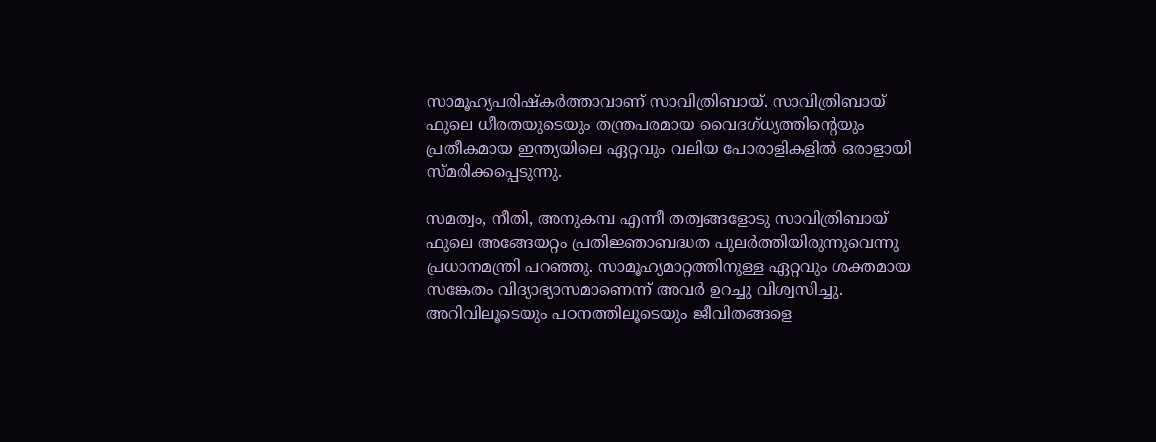സാമൂഹ്യപരിഷ്കർത്താവാണ്‌ സാവിത്രിബായ്. സാവിത്രിബായ് ഫുലെ ധീരതയുടെയും തന്ത്രപരമായ വൈദഗ്ധ്യത്തിന്റെയും പ്രതീകമായ ഇന്ത്യയിലെ ഏറ്റവും വലിയ പോരാളികളിൽ ഒരാളായി സ്മരിക്കപ്പെടുന്നു.

സമത്വം, നീതി, അനുകമ്പ എന്നീ തത്വങ്ങളോടു സാവിത്രിബായ് ഫുലെ അങ്ങേയറ്റം പ്രതിജ്ഞാബദ്ധത പുലർത്തിയിരുന്നുവെന്നു പ്രധാനമന്ത്രി പറഞ്ഞു. സാമൂഹ്യമാറ്റത്തിനുള്ള ഏറ്റവും ശക്തമായ സങ്കേതം വിദ്യാഭ്യാസമാണെന്ന് അവർ ഉറച്ചു വിശ്വസിച്ചു. അറിവിലൂടെയും പഠനത്തിലൂടെയും ജീവിതങ്ങളെ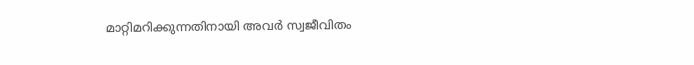മാറ്റിമറിക്കുന്നതിനായി അവർ സ്വജീവിതം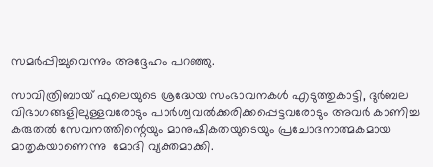സമർപ്പിച്ചുവെന്നും അദ്ദേഹം പറഞ്ഞു.

സാവിത്രിബായ് ഫുലെയുടെ ശ്രദ്ധേയ സംഭാവനകൾ എടുത്തുകാട്ടി‌, ദുർബല വിഭാഗങ്ങളിലുള്ളവരോടും പാർശ്വവൽക്കരിക്കപ്പെട്ടവരോടും അവർ കാണിച്ച കരുതൽ സേവനത്തിന്റെയും മാനുഷികതയുടെയും പ്രചോദനാത്മകമായ മാതൃകയാണെന്നു  മോദി വ്യക്തമാക്കി.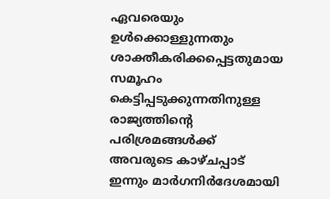ഏവരെയും ഉൾക്കൊള്ളുന്നതും ശാക്തീകരിക്കപ്പെട്ടതുമായ സമൂഹം കെട്ടിപ്പടുക്കുന്നതിനുള്ള രാജ്യത്തിന്റെ പരിശ്രമങ്ങൾക്ക് അവരുടെ കാഴ്ചപ്പാട് ഇന്നും മാർഗനിർദേശമായി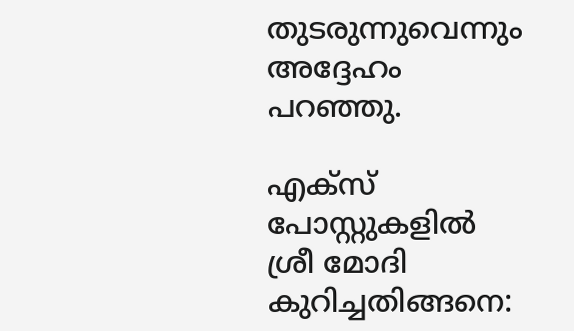തുടരുന്നുവെന്നും അദ്ദേഹം പറഞ്ഞു.

എക്സ് പോസ്റ്റുകളിൽ ശ്രീ മോദി കുറിച്ചതിങ്ങനെ: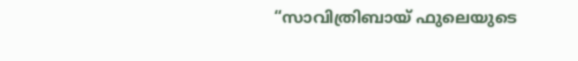“സാവിത്രിബായ് ഫുലെയുടെ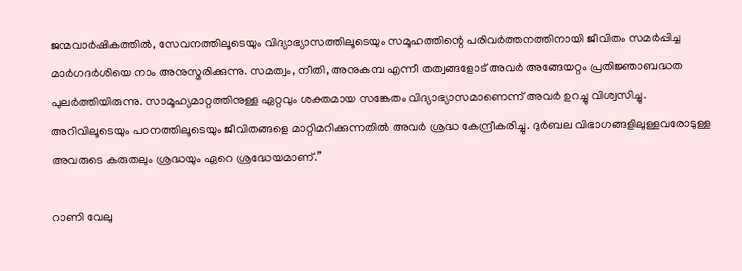ജന്മവാർഷികത്തിൽ, സേവനത്തിലൂടെയും വിദ്യാഭ്യാസത്തിലൂടെയും സമൂഹത്തിന്റെ പരിവർത്തനത്തിനായി ജീവിതം സമർപ്പിച്ച മാർഗദർശിയെ നാം അനുസ്മരിക്കുന്നു. സമത്വം, നീതി, അനുകമ്പ എന്നീ തത്വങ്ങളോട് അവർ അങ്ങേയറ്റം പ്രതിജ്ഞാബദ്ധത പുലർത്തിയിരുന്നു. സാമൂഹ്യമാറ്റത്തിനുള്ള ഏറ്റവും ശക്തമായ സങ്കേതം വിദ്യാഭ്യാസമാണെന്ന് അവർ ഉറച്ചു വിശ്വസിച്ചു. അറിവിലൂടെയും പഠനത്തിലൂടെയും ജീവിതങ്ങളെ മാറ്റിമറിക്കുന്നതിൽ അവർ ശ്രദ്ധ കേന്ദ്രീകരിച്ചു. ദുർബല വിഭാഗങ്ങളിലുള്ളവരോടുള്ള അവരുടെ കരുതലും ശ്രദ്ധയും ഏറെ ശ്രദ്ധേയമാണ്.”

റാണി വേലു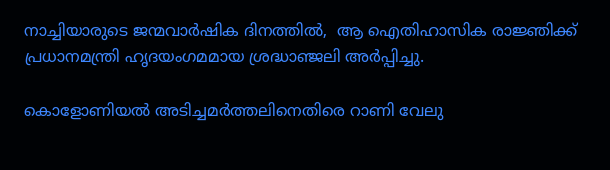നാച്ചിയാരുടെ ജന്മവാർഷിക ദിനത്തിൽ,  ആ ഐതിഹാസിക രാജ്ഞിക്ക് പ്രധാനമന്ത്രി ഹൃദയംഗമമായ ശ്രദ്ധാഞ്ജലി അർപ്പിച്ചു.

കൊളോണിയൽ അടിച്ചമർത്തലിനെതിരെ റാണി വേലു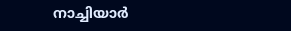നാച്ചിയാർ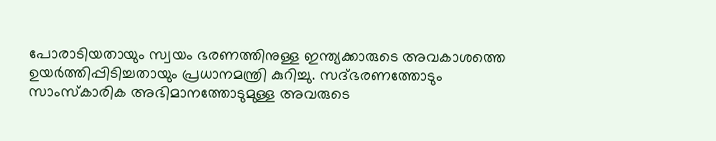പോരാടിയതായും സ്വയം ഭരണത്തിനുള്ള ഇന്ത്യക്കാരുടെ അവകാശത്തെ ഉയർത്തിപ്പിടിച്ചതായും പ്രധാനമന്ത്രി കുറിച്ചു. സദ്ഭരണത്തോടും സാംസ്കാരിക അഭിമാനത്തോടുമുള്ള അവരുടെ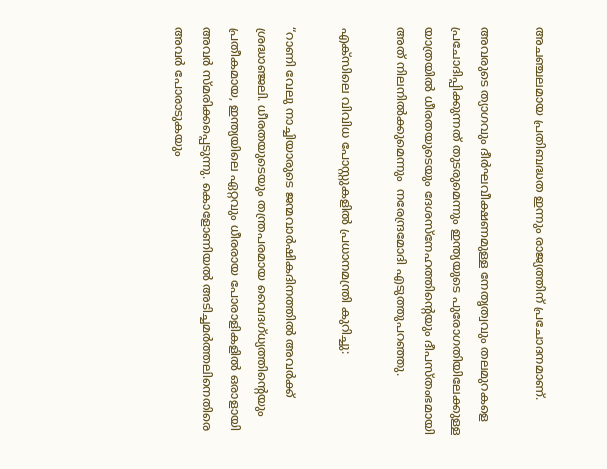അചഞ്ചലമായ പ്രതിബദ്ധത ഇന്നും രാജ്യത്തിന് പ്രചോദനമാണ്.

അവരുടെ ത്യാഗവും ദീർഘവീക്ഷണമുള്ള നേതൃത്വവും തലമുറകളെ പ്രചോദിപ്പിക്കുന്നത് തുടരുമെന്നും ഇന്ത്യയുടെ പുരോഗതിയിലേക്കുള്ള യാത്രയിൽ ധീരതയുടെയും ദേശസ്നേഹത്തിന്റെയും ദീപസ്തംഭമായി അത് നിലനിൽക്കുമെന്നും  നരേന്ദ്രമോദി എടുത്തുപറഞ്ഞു.

എക്സിലെ വിവിധ പോസ്റ്റുകളിൽ പ്രധാനമന്ത്രി കുറിച്ചു:

“റാണി വേലു നാച്ചിയാരുടെ ജന്മവാർഷികദിനത്തിൽ അവർക്ക് ശ്രദ്ധാഞ്ജലി. ധീരതയുടെയും തന്ത്രപരമായ വൈദഗ്ധ്യത്തിന്റെയും പ്രതീകമായ, ഇന്ത്യയിലെ ഏറ്റവും ധീരരായ പോരാളികളിൽ ഒരാളായി അവർ സ്മരിക്കപ്പെടുന്നു. കൊളോണിയൽ അടിച്ചമർത്തലിനെതിരെ അവർ പോരാടുകയും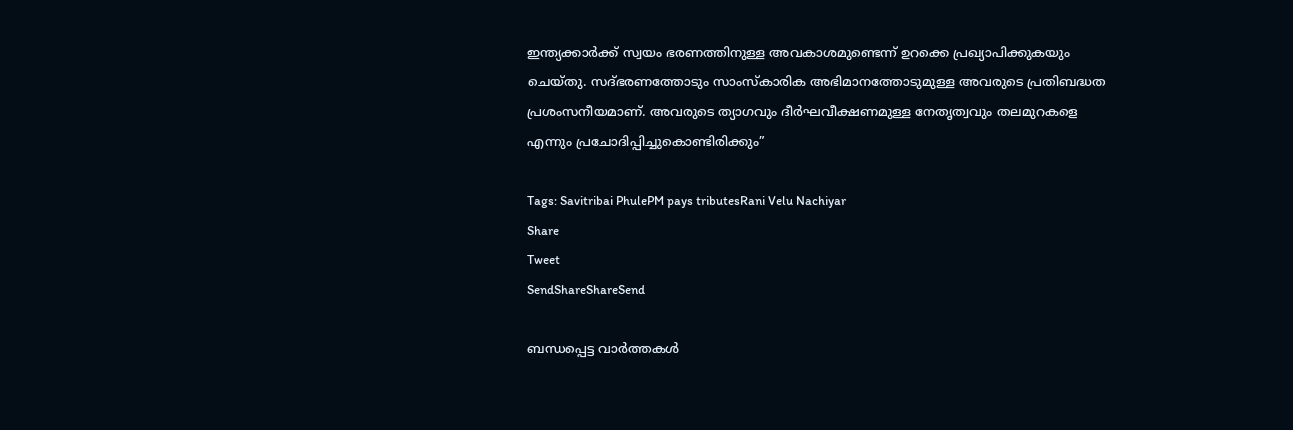ഇന്ത്യക്കാർക്ക് സ്വയം ഭരണത്തിനുള്ള അവകാശമുണ്ടെന്ന് ഉറക്കെ പ്രഖ്യാപിക്കുകയും ചെയ്തു. സദ്ഭരണത്തോടും സാംസ്കാരിക അഭിമാനത്തോടുമുള്ള അവരുടെ പ്രതിബദ്ധത പ്രശംസനീയമാണ്. അവരുടെ ത്യാഗവും ദീർഘവീക്ഷണമുള്ള നേതൃത്വവും തലമുറകളെ എന്നും പ്രചോദിപ്പിച്ചുകൊണ്ടിരിക്കും”

Tags: Savitribai PhulePM pays tributesRani Velu Nachiyar
Share
Tweet
SendShareShareSend

ബന്ധപ്പെട്ട വാര്‍ത്തകള്‍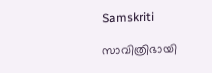Samskriti

സാവിത്രിഭായി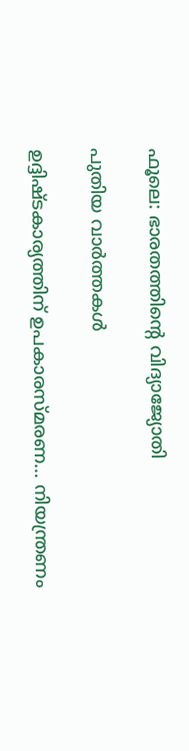ഫൂലെ: ഭാരതത്തിന്റെ വിദ്യാജ്യോതി

പുതിയ വാര്‍ത്തകള്‍

ഉദ്ദിഷ്ടകാര്യത്തിന് ഉപകാരസ്മരണ… നിയന്ത്രണം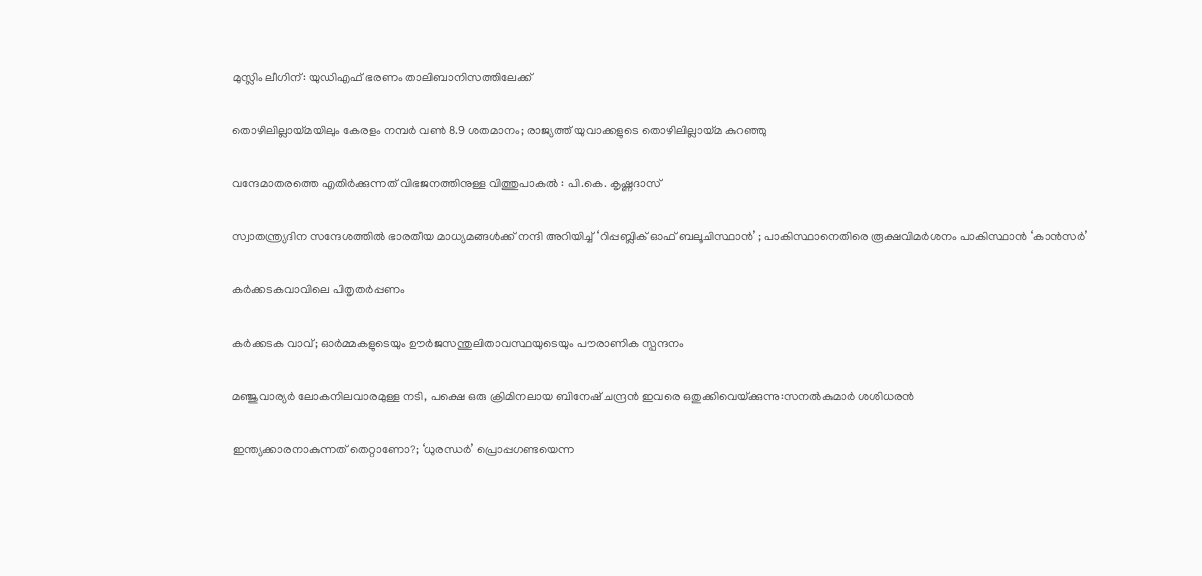മുസ്ലിം ലീഗിന്: യുഡിഎഫ് ഭരണം താലിബാനിസത്തിലേക്ക്

തൊഴിലില്ലായ്‌മയിലും കേരളം നമ്പര്‍ വണ്‍ 8.9 ശതമാനം; രാജ്യത്ത് യുവാക്കളുടെ തൊഴിലില്ലായ്‌മ കുറഞ്ഞു

വന്ദേമാതരത്തെ എതിര്‍ക്കുന്നത് വിഭജനത്തിനുള്ള വിത്തുപാകല്‍ : പി.കെ. കൃഷ്ണദാസ്

സ്വാതന്ത്ര്യദിന സന്ദേശത്തിൽ ഭാരതീയ മാധ്യമങ്ങള്‍ക്ക് നന്ദി അറിയിച്ച് ‘റിപ്പബ്ലിക് ഓഫ് ബലൂചിസ്ഥാൻ’ ; പാകിസ്ഥാനെതിരെ രൂക്ഷവിമർശനം പാകിസ്ഥാന്‍ ‘കാന്‍സര്‍’

കര്‍ക്കടകവാവിലെ പിതൃതര്‍പ്പണം

കര്‍ക്കടക വാവ്; ഓര്‍മ്മകളുടെയും ഊര്‍ജസന്തുലിതാവസ്ഥയുടെയും പൗരാണിക സ്പന്ദനം

മ‌ഞ്ജുവാര്യര്‍ ലോകനിലവാരമുള്ള നടി, പക്ഷെ ഒരു ക്രിമിനലായ ബിനേഷ് ചന്ദ്രന്‍ ഇവരെ ഒതുക്കിവെയ്‌ക്കുന്നു:സനല്‍കുമാര്‍ ശശിധരന്‍

ഇന്ത്യക്കാരനാകുന്നത് തെറ്റാണോ?; ‘ധുരന്ധര്‍’ പ്രൊപ്പഗണ്ടയെന്ന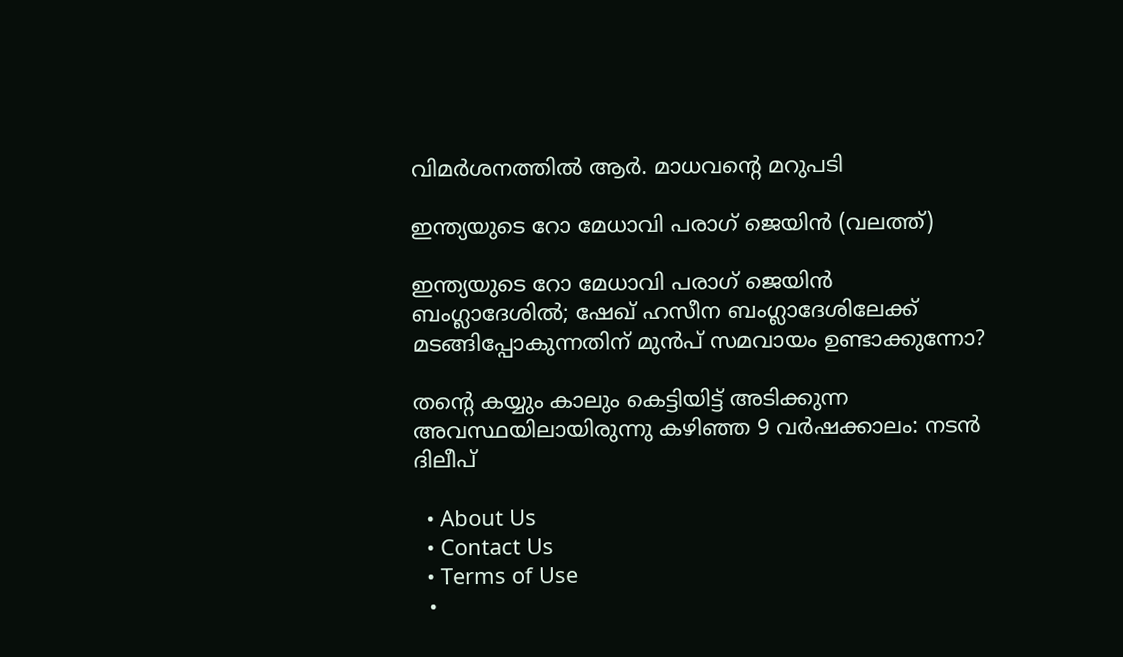വിമര്‍ശനത്തില്‍ ആര്‍. മാധവന്റെ മറുപടി

ഇന്ത്യയുടെ റോ മേധാവി പരാഗ് ജെയിന്‍ (വലത്ത്)

ഇന്ത്യയുടെ റോ മേധാവി പരാഗ് ജെയിന്‍ ബംഗ്ലാദേശില്‍; ഷേഖ് ഹസീന ബംഗ്ലാദേശിലേക്ക് മടങ്ങിപ്പോകുന്നതിന് മുന്‍പ് സമവായം ഉണ്ടാക്കുന്നോ?

തന്റെ കയ്യും കാലും കെട്ടിയിട്ട് അടിക്കുന്ന അവസ്ഥയിലായിരുന്നു കഴിഞ്ഞ 9 വർഷക്കാലം: നടന്‍ ദിലീപ്

  • About Us
  • Contact Us
  • Terms of Use
  •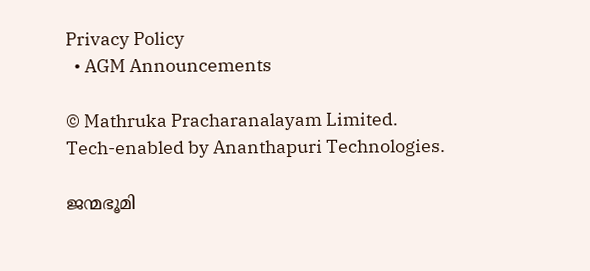Privacy Policy
  • AGM Announcements

© Mathruka Pracharanalayam Limited.
Tech-enabled by Ananthapuri Technologies.

ജന്മഭൂമി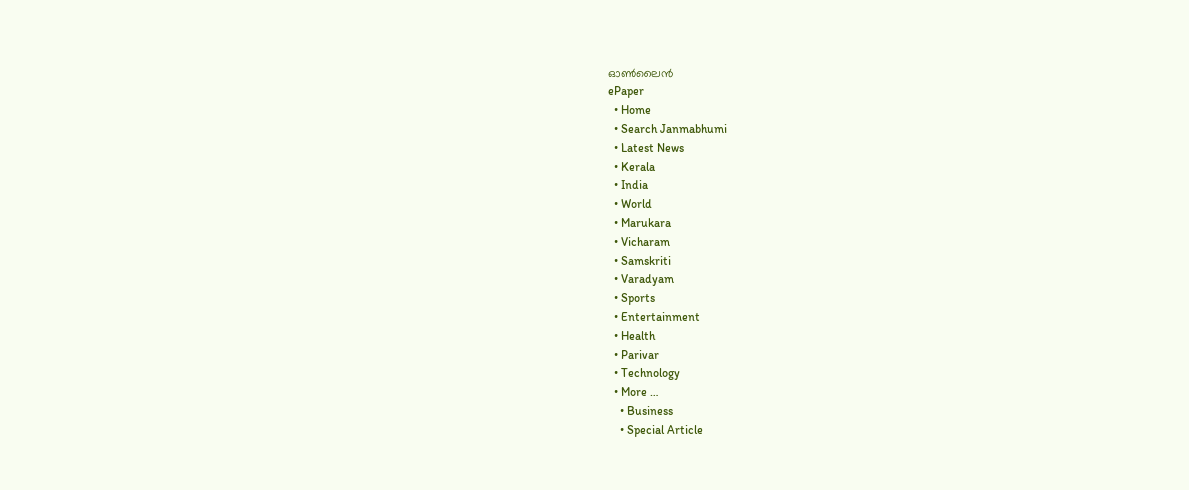ഓണ്‍ലൈന്‍
ePaper
  • Home
  • Search Janmabhumi
  • Latest News
  • Kerala
  • India
  • World
  • Marukara
  • Vicharam
  • Samskriti
  • Varadyam
  • Sports
  • Entertainment
  • Health
  • Parivar
  • Technology
  • More …
    • Business
    • Special Article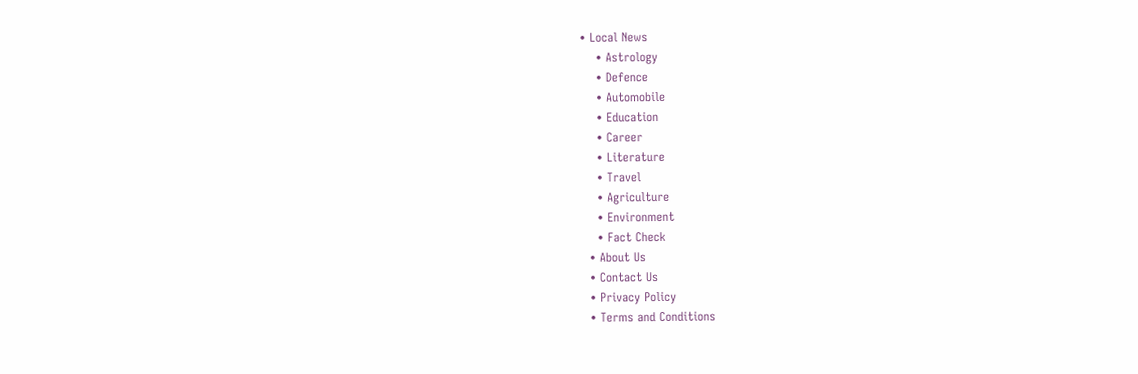• Local News
    • Astrology
    • Defence
    • Automobile
    • Education
    • Career
    • Literature
    • Travel
    • Agriculture
    • Environment
    • Fact Check
  • About Us
  • Contact Us
  • Privacy Policy
  • Terms and Conditions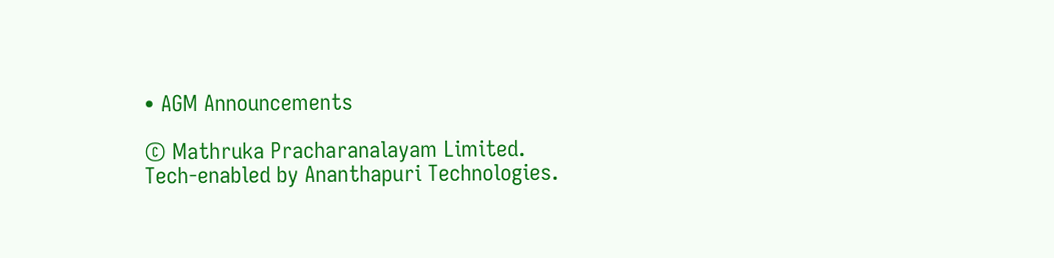• AGM Announcements

© Mathruka Pracharanalayam Limited.
Tech-enabled by Ananthapuri Technologies.